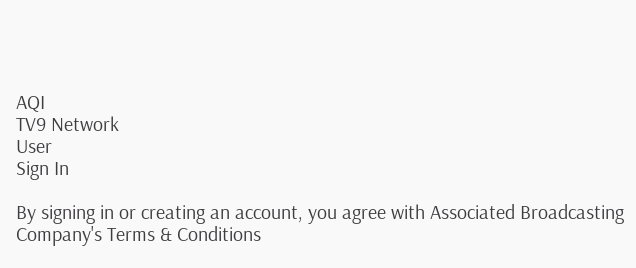AQI
TV9 Network
User
Sign In

By signing in or creating an account, you agree with Associated Broadcasting Company's Terms & Conditions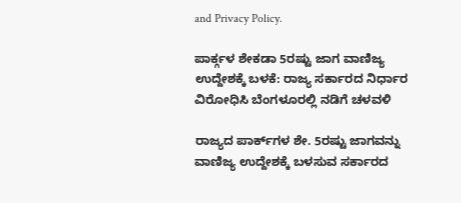and Privacy Policy.

ಪಾರ್ಕ್ಗಳ ಶೇಕಡಾ 5ರಷ್ಟು ಜಾಗ ವಾಣಿಜ್ಯ ಉದ್ದೇಶಕ್ಕೆ ಬಳಕೆ: ರಾಜ್ಯ ಸರ್ಕಾರದ ನಿರ್ಧಾರ ವಿರೋಧಿಸಿ ಬೆಂಗಳೂರಲ್ಲಿ ನಡಿಗೆ ಚಳವಳಿ

ರಾಜ್ಯದ ಪಾರ್ಕ್‌ಗಳ ಶೇ. 5ರಷ್ಟು ಜಾಗವನ್ನು ವಾಣಿಜ್ಯ ಉದ್ದೇಶಕ್ಕೆ ಬಳಸುವ ಸರ್ಕಾರದ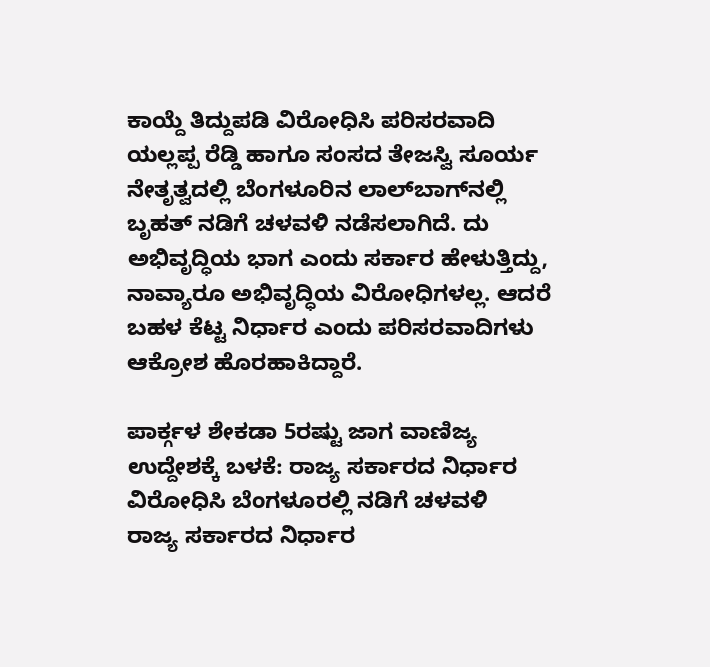ಕಾಯ್ದೆ ತಿದ್ದುಪಡಿ ವಿರೋಧಿಸಿ ಪರಿಸರವಾದಿ ಯಲ್ಲಪ್ಪ ರೆಡ್ಡಿ ಹಾಗೂ ಸಂಸದ ತೇಜಸ್ವಿ ಸೂರ್ಯ ನೇತೃತ್ವದಲ್ಲಿ ಬೆಂಗಳೂರಿನ ಲಾಲ್‌ಬಾಗ್‌ನಲ್ಲಿ ಬೃಹತ್ ನಡಿಗೆ ಚಳವಳಿ ನಡೆಸಲಾಗಿದೆ. ದು ಅಭಿವೃದ್ಧಿಯ ಭಾಗ ಎಂದು ಸರ್ಕಾರ ಹೇಳುತ್ತಿದ್ದು, ನಾವ್ಯಾರೂ ಅಭಿವೃದ್ಧಿಯ ವಿರೋಧಿಗಳಲ್ಲ. ಆದರೆ ಬಹಳ ಕೆಟ್ಟ ನಿರ್ಧಾರ ಎಂದು ಪರಿಸರವಾದಿಗಳು ಆಕ್ರೋಶ ಹೊರಹಾಕಿದ್ದಾರೆ.

ಪಾರ್ಕ್ಗಳ ಶೇಕಡಾ 5ರಷ್ಟು ಜಾಗ ವಾಣಿಜ್ಯ ಉದ್ದೇಶಕ್ಕೆ ಬಳಕೆ: ರಾಜ್ಯ ಸರ್ಕಾರದ ನಿರ್ಧಾರ ವಿರೋಧಿಸಿ ಬೆಂಗಳೂರಲ್ಲಿ ನಡಿಗೆ ಚಳವಳಿ
ರಾಜ್ಯ ಸರ್ಕಾರದ ನಿರ್ಧಾರ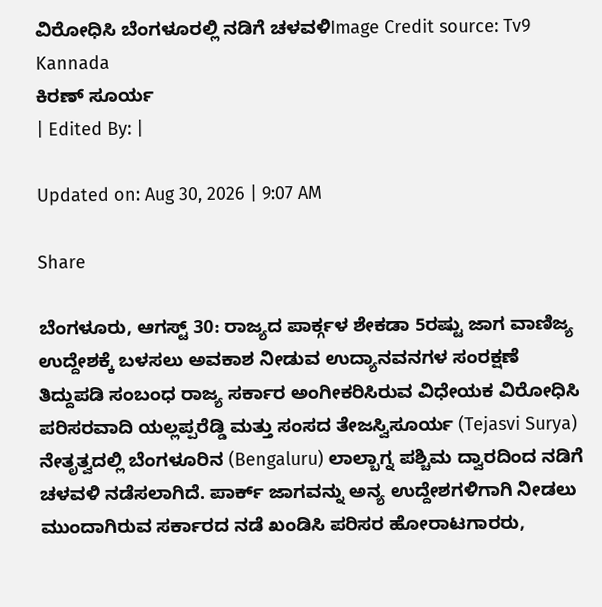ವಿರೋಧಿಸಿ ಬೆಂಗಳೂರಲ್ಲಿ ನಡಿಗೆ ಚಳವಳಿImage Credit source: Tv9 Kannada
ಕಿರಣ್ ಸೂರ್ಯ
| Edited By: |

Updated on: Aug 30, 2026 | 9:07 AM

Share

ಬೆಂಗಳೂರು, ಆಗಸ್ಟ್ 30: ರಾಜ್ಯದ ಪಾರ್ಕ್ಗಳ ಶೇಕಡಾ 5ರಷ್ಟು ಜಾಗ ವಾಣಿಜ್ಯ ಉದ್ದೇಶಕ್ಕೆ ಬಳಸಲು ಅವಕಾಶ ನೀಡುವ ಉದ್ಯಾನವನಗಳ ಸಂರಕ್ಷಣೆ ತಿದ್ದುಪಡಿ ಸಂಬಂಧ ರಾಜ್ಯ ಸರ್ಕಾರ ಅಂಗೀಕರಿಸಿರುವ ವಿಧೇಯಕ ವಿರೋಧಿಸಿ ಪರಿಸರವಾದಿ ಯಲ್ಲಪ್ಪರೆಡ್ಡಿ ಮತ್ತು ಸಂಸದ ತೇಜಸ್ವಿಸೂರ್ಯ (Tejasvi Surya) ನೇತೃತ್ವದಲ್ಲಿ ಬೆಂಗಳೂರಿನ (Bengaluru) ಲಾಲ್ಬಾಗ್ನ ಪಶ್ಚಿಮ ದ್ವಾರದಿಂದ ನಡಿಗೆ ಚಳವಳಿ ನಡೆಸಲಾಗಿದೆ. ಪಾರ್ಕ್ ಜಾಗವನ್ನು ಅನ್ಯ ಉದ್ದೇಶಗಳಿಗಾಗಿ ನೀಡಲು ಮುಂದಾಗಿರುವ ಸರ್ಕಾರದ ನಡೆ ಖಂಡಿಸಿ ಪರಿಸರ ಹೋರಾಟಗಾರರು,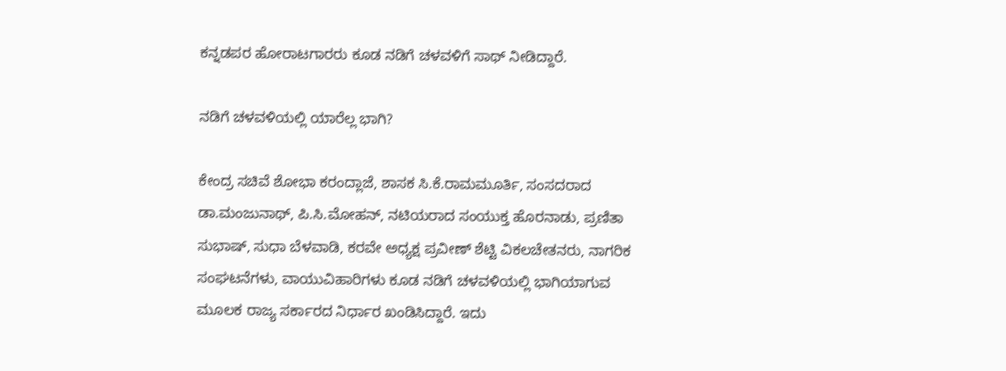ಕನ್ನಡಪರ ಹೋರಾಟಗಾರರು ಕೂಡ ನಡಿಗೆ ಚಳವಳಿಗೆ ಸಾಥ್ ನೀಡಿದ್ದಾರೆ.

ನಡಿಗೆ ಚಳವಳಿಯಲ್ಲಿ ಯಾರೆಲ್ಲ ಭಾಗಿ?

ಕೇಂದ್ರ ಸಚಿವೆ ಶೋಭಾ ಕರಂದ್ಲಾಜೆ, ಶಾಸಕ ಸಿ.ಕೆ.ರಾಮಮೂರ್ತಿ, ಸಂಸದರಾದ ಡಾ.ಮಂಜುನಾಥ್, ಪಿ.ಸಿ.ಮೋಹನ್, ನಟಿಯರಾದ ಸಂಯುಕ್ತ ಹೊರನಾಡು, ಪ್ರಣಿತಾ ಸುಭಾಷ್, ಸುಧಾ ಬೆಳವಾಡಿ, ಕರವೇ ಅಧ್ಯಕ್ಷ ಪ್ರವೀಣ್ ಶೆಟ್ಟಿ ವಿಕಲಚೇತನರು, ನಾಗರಿಕ ಸಂಘಟನೆಗಳು, ವಾಯುವಿಹಾರಿಗಳು ಕೂಡ ನಡಿಗೆ ಚಳವಳಿಯಲ್ಲಿ ಭಾಗಿಯಾಗುವ ಮೂಲಕ ರಾಜ್ಯ ಸರ್ಕಾರದ ನಿರ್ಧಾರ ಖಂಡಿಸಿದ್ದಾರೆ. ಇದು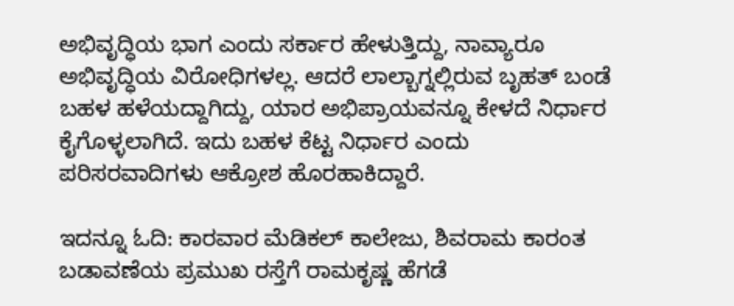ಅಭಿವೃದ್ಧಿಯ ಭಾಗ ಎಂದು ಸರ್ಕಾರ ಹೇಳುತ್ತಿದ್ದು, ನಾವ್ಯಾರೂ ಅಭಿವೃದ್ಧಿಯ ವಿರೋಧಿಗಳಲ್ಲ. ಆದರೆ ಲಾಲ್ಬಾಗ್ನಲ್ಲಿರುವ ಬೃಹತ್ ಬಂಡೆ ಬಹಳ ಹಳೆಯದ್ದಾಗಿದ್ದು, ಯಾರ ಅಭಿಪ್ರಾಯವನ್ನೂ ಕೇಳದೆ ನಿರ್ಧಾರ ಕೈಗೊಳ್ಳಲಾಗಿದೆ. ಇದು ಬಹಳ ಕೆಟ್ಟ ನಿರ್ಧಾರ ಎಂದು ಪರಿಸರವಾದಿಗಳು ಆಕ್ರೋಶ ಹೊರಹಾಕಿದ್ದಾರೆ.

ಇದನ್ನೂ ಓದಿ: ಕಾರವಾರ ಮೆಡಿಕಲ್ ಕಾಲೇಜು, ಶಿವರಾಮ ಕಾರಂತ ಬಡಾವಣೆಯ ಪ್ರಮುಖ ರಸ್ತೆಗೆ ರಾಮಕೃಷ್ಣ ಹೆಗಡೆ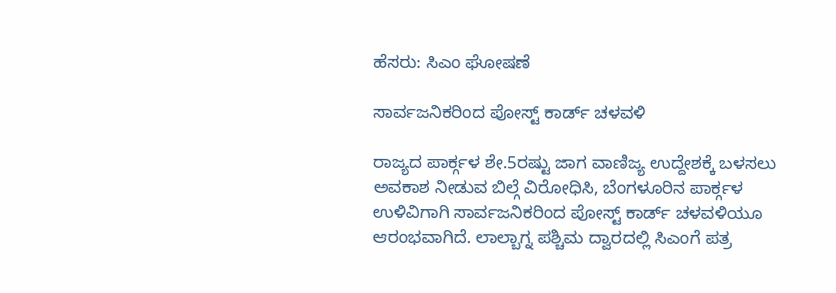ಹೆಸರು: ಸಿಎಂ ಘೋಷಣೆ

ಸಾರ್ವಜನಿಕರಿಂದ ಪೋಸ್ಟ್ ಕಾರ್ಡ್ ಚಳವಳಿ

ರಾಜ್ಯದ ಪಾರ್ಕ್ಗಳ ಶೇ.5ರಷ್ಟು ಜಾಗ ವಾಣಿಜ್ಯ ಉದ್ದೇಶಕ್ಕೆ ಬಳಸಲು ಅವಕಾಶ ನೀಡುವ ಬಿಲ್ಗೆ ವಿರೋಧಿಸಿ, ಬೆಂಗಳೂರಿನ ಪಾರ್ಕ್ಗಳ ಉಳಿವಿಗಾಗಿ ಸಾರ್ವಜನಿಕರಿಂದ ಪೋಸ್ಟ್ ಕಾರ್ಡ್ ಚಳವಳಿಯೂ ಆರಂಭವಾಗಿದೆ. ಲಾಲ್ಬಾಗ್ನ ಪಶ್ಚಿಮ ದ್ವಾರದಲ್ಲಿ ಸಿಎಂಗೆ ಪತ್ರ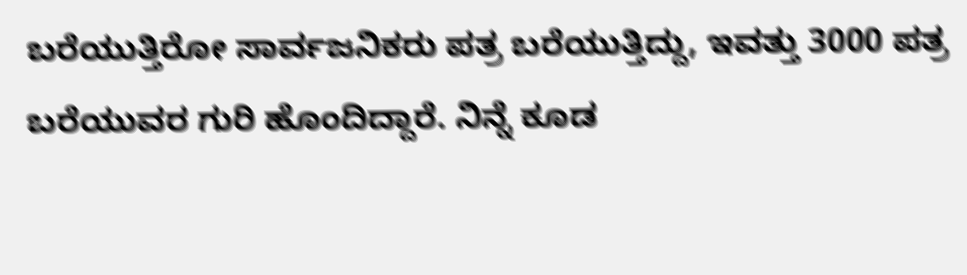ಬರೆಯುತ್ತಿರೋ ಸಾರ್ವಜನಿಕರು ಪತ್ರ ಬರೆಯುತ್ತಿದ್ದು, ಇವತ್ತು 3000 ಪತ್ರ ಬರೆಯುವರ ಗುರಿ ಹೊಂದಿದ್ದಾರೆ. ನಿನ್ನೆ ಕೂಡ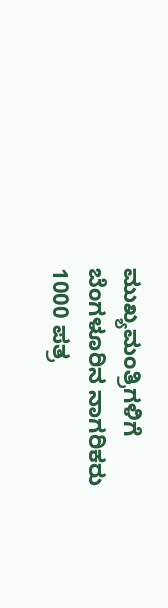ಮುಖ್ಯಮಂತ್ರಿಗಳಿಗೆ ಬೆಂಗಳೂರಿನ ನಾಗರಿಕರು 1000 ಪತ್ರ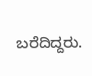ಬರೆದಿದ್ದರು.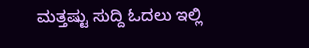ಮತ್ತಷ್ಟು ಸುದ್ದಿ ಓದಲು ಇಲ್ಲಿ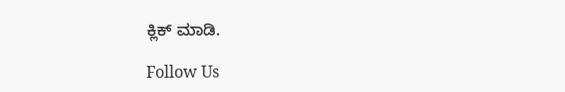ಕ್ಲಿಕ್ ಮಾಡಿ.

Follow Us